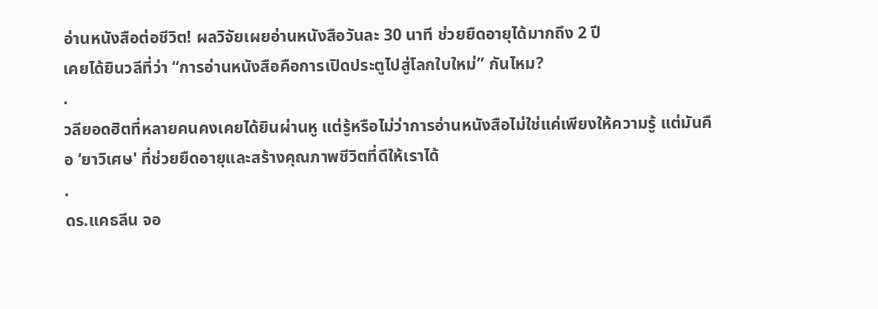อ่านหนังสือต่อชีวิต! ผลวิจัยเผยอ่านหนังสือวันละ 30 นาที ช่วยยืดอายุได้มากถึง 2 ปี
เคยได้ยินวลีที่ว่า “การอ่านหนังสือคือการเปิดประตูไปสู่โลกใบใหม่” กันไหม?
.
วลียอดฮิตที่หลายคนคงเคยได้ยินผ่านหู แต่รู้หรือไม่ว่าการอ่านหนังสือไม่ใช่แค่เพียงให้ความรู้ แต่มันคือ ‘ยาวิเศษ' ที่ช่วยยืดอายุและสร้างคุณภาพชีวิตที่ดีให้เราได้
.
ดร.แคธลีน จอ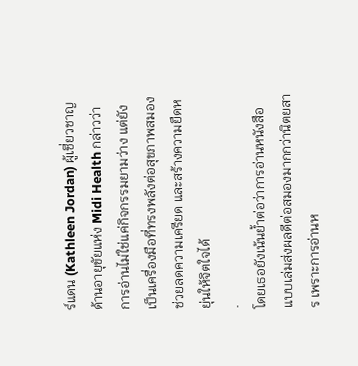ร์แดน (Kathleen Jordan) ผู้เชี่ยวชาญด้านอายุขัยแห่ง Midi Health กล่าวว่า การอ่านไม่ใช่แค่กิจกรรมยามว่าง แต่ยังเป็นเครื่องมือที่ทรงพลังต่อสุขภาพสมอง ช่วยลดความเครียด และสร้างความยืดหยุ่นให้จิตใจได้
.
โดยเธอยังเน้นย้ำต่อว่าการอ่านหนังสือแบบเล่มส่งผลดีต่อสมองมากกว่านิตยสาร เพราะการอ่านห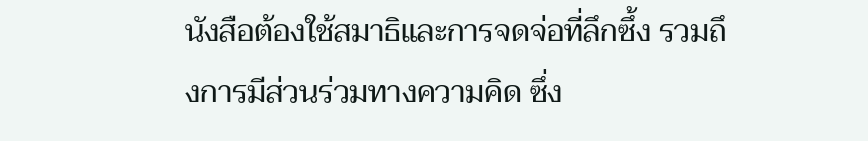นังสือต้องใช้สมาธิและการจดจ่อที่ลึกซึ้ง รวมถึงการมีส่วนร่วมทางความคิด ซึ่ง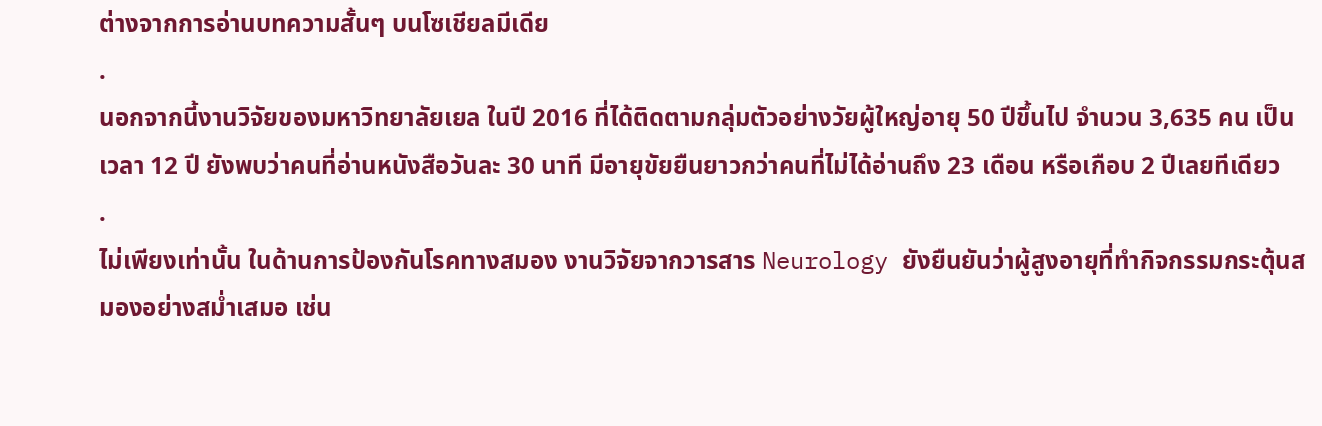ต่างจากการอ่านบทความสั้นๆ บนโซเชียลมีเดีย
.
นอกจากนี้งานวิจัยของมหาวิทยาลัยเยล ในปี 2016 ที่ได้ติดตามกลุ่มตัวอย่างวัยผู้ใหญ่อายุ 50 ปีขึ้นไป จำนวน 3,635 คน เป็นเวลา 12 ปี ยังพบว่าคนที่อ่านหนังสือวันละ 30 นาที มีอายุขัยยืนยาวกว่าคนที่ไม่ได้อ่านถึง 23 เดือน หรือเกือบ 2 ปีเลยทีเดียว
.
ไม่เพียงเท่านั้น ในด้านการป้องกันโรคทางสมอง งานวิจัยจากวารสาร Neurology ยังยืนยันว่าผู้สูงอายุที่ทำกิจกรรมกระตุ้นสมองอย่างสม่ำเสมอ เช่น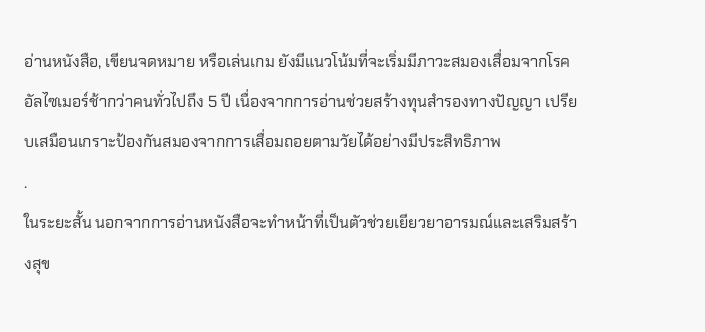อ่านหนังสือ, เขียนจดหมาย หรือเล่นเกม ยังมีแนวโน้มที่จะเริ่มมีภาวะสมองเสื่อมจากโรคอัลไซเมอร์ช้ากว่าคนทั่วไปถึง 5 ปี เนื่องจากการอ่านช่วยสร้างทุนสำรองทางปัญญา เปรียบเสมือนเกราะป้องกันสมองจากการเสื่อมถอยตามวัยได้อย่างมีประสิทธิภาพ
.
ในระยะสั้น นอกจากการอ่านหนังสือจะทำหน้าที่เป็นตัวช่วยเยียวยาอารมณ์และเสริมสร้างสุข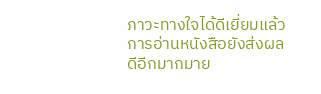ภาวะทางใจได้ดีเยี่ยมแล้ว การอ่านหนังสือยังส่งผลดีอีกมากมาย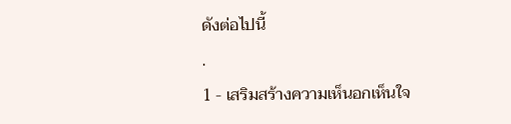ดังต่อไปนี้
.
1 - เสริมสร้างความเห็นอกเห็นใจ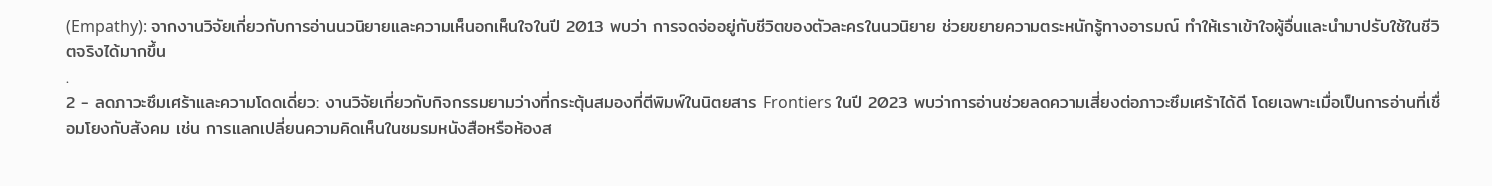(Empathy): จากงานวิจัยเกี่ยวกับการอ่านนวนิยายและความเห็นอกเห็นใจในปี 2013 พบว่า การจดจ่ออยู่กับชีวิตของตัวละครในนวนิยาย ช่วยขยายความตระหนักรู้ทางอารมณ์ ทำให้เราเข้าใจผู้อื่นและนำมาปรับใช้ในชีวิตจริงได้มากขึ้น
.
2 - ลดภาวะซึมเศร้าและความโดดเดี่ยว: งานวิจัยเกี่ยวกับกิจกรรมยามว่างที่กระตุ้นสมองที่ตีพิมพ์ในนิตยสาร Frontiers ในปี 2023 พบว่าการอ่านช่วยลดความเสี่ยงต่อภาวะซึมเศร้าได้ดี โดยเฉพาะเมื่อเป็นการอ่านที่เชื่อมโยงกับสังคม เช่น การแลกเปลี่ยนความคิดเห็นในชมรมหนังสือหรือห้องส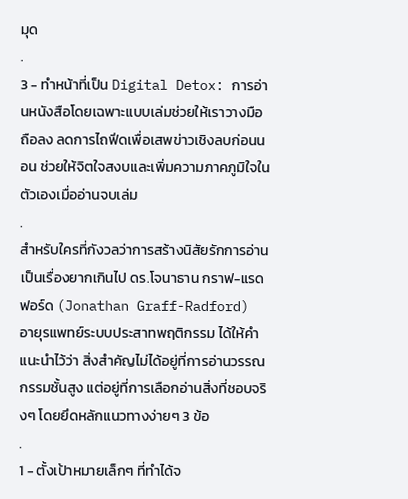มุด
.
3 - ทำหน้าที่เป็น Digital Detox: การอ่านหนังสือโดยเฉพาะแบบเล่มช่วยให้เราวางมือถือลง ลดการไถฟีดเพื่อเสพข่าวเชิงลบก่อนนอน ช่วยให้จิตใจสงบและเพิ่มความภาคภูมิใจในตัวเองเมื่ออ่านจบเล่ม
.
สำหรับใครที่กังวลว่าการสร้างนิสัยรักการอ่านเป็นเรื่องยากเกินไป ดร.โจนาธาน กราฟ-แรดฟอร์ด (Jonathan Graff-Radford) อายุรแพทย์ระบบประสาทพฤติกรรม ได้ให้คำแนะนำไว้ว่า สิ่งสำคัญไม่ได้อยู่ที่การอ่านวรรณกรรมชั้นสูง แต่อยู่ที่การเลือกอ่านสิ่งที่ชอบจริงๆ โดยยึดหลักแนวทางง่ายๆ 3 ข้อ
.
1 - ตั้งเป้าหมายเล็กๆ ที่ทำได้จ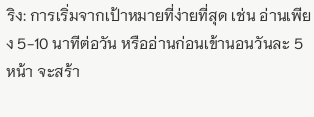ริง: การเริ่มจากเป้าหมายที่ง่ายที่สุด เช่น อ่านเพียง 5-10 นาทีต่อวัน หรืออ่านก่อนเข้านอนวันละ 5 หน้า จะสร้า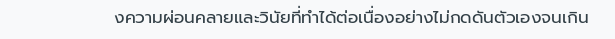งความผ่อนคลายและวินัยที่ทำได้ต่อเนื่องอย่างไม่กดดันตัวเองจนเกิน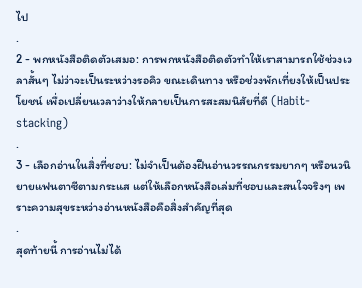ไป
.
2 - พกหนังสือติดตัวเสมอ: การพกหนังสือติดตัวทำให้เราสามารถใช้ช่วงเวลาสั้นๆ ไม่ว่าจะเป็นระหว่างรอคิว ขณะเดินทาง หรือช่วงพักเที่ยงให้เป็นประโยชน์ เพื่อเปลี่ยนเวลาว่างให้กลายเป็นการสะสมนิสัยที่ดี (Habit-stacking)
.
3 - เลือกอ่านในสิ่งที่ชอบ: ไม่จำเป็นต้องฝืนอ่านวรรณกรรมยากๆ หรือนวนิยายแฟนตาซีตามกระแส แต่ให้เลือกหนังสือเล่มที่ชอบและสนใจจริงๆ เพราะความสุขระหว่างอ่านหนังสือคือสิ่งสำคัญที่สุด
.
สุดท้ายนี้ การอ่านไม่ได้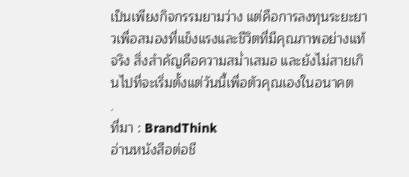เป็นเพียงกิจกรรมยามว่าง แต่คือการลงทุนระยะยาวเพื่อสมองที่แข็งแรงและชีวิตที่มีคุณภาพอย่างแท้จริง สิ่งสำคัญคือความสม่ำเสมอ และยังไม่สายเกินไปที่จะเริ่มตั้งแต่วันนี้เพื่อตัวคุณเองในอนาคต
.
ที่มา : BrandThink
อ่านหนังสือต่อชี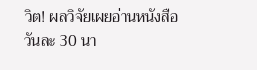วิต! ผลวิจัยเผยอ่านหนังสือวันละ 30 นา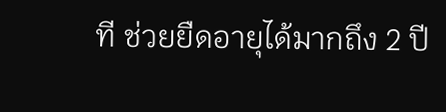ที ช่วยยืดอายุได้มากถึง 2 ปี